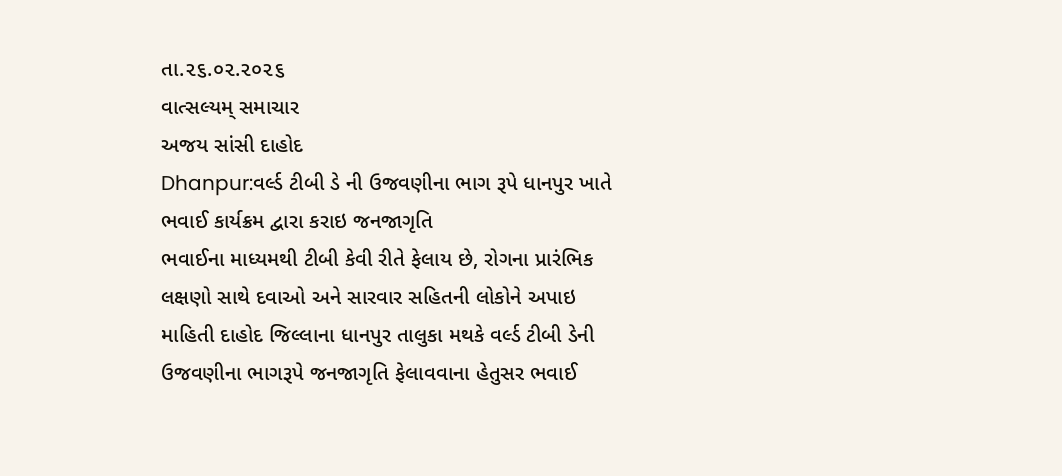તા.૨૬.૦૨.૨૦૨૬
વાત્સલ્યમ્ સમાચાર
અજય સાંસી દાહોદ
Dhanpur:વર્લ્ડ ટીબી ડે ની ઉજવણીના ભાગ રૂપે ધાનપુર ખાતે ભવાઈ કાર્યક્રમ દ્વારા કરાઇ જનજાગૃતિ
ભવાઈના માધ્યમથી ટીબી કેવી રીતે ફેલાય છે, રોગના પ્રારંભિક લક્ષણો સાથે દવાઓ અને સારવાર સહિતની લોકોને અપાઇ માહિતી દાહોદ જિલ્લાના ધાનપુર તાલુકા મથકે વર્લ્ડ ટીબી ડેની ઉજવણીના ભાગરૂપે જનજાગૃતિ ફેલાવવાના હેતુસર ભવાઈ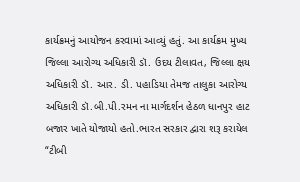કાર્યક્રમનું આયોજન કરવામાં આવ્યું હતું. આ કાર્યક્રમ મુખ્ય જિલ્લા આરોગ્ય અધિકારી ડૉ. ઉદય ટીલાવત, જિલ્લા ક્ષય અધિકારી ડૉ. આર. ડી. પહાડિયા તેમજ તાલુકા આરોગ્ય અધિકારી ડૉ.બી.પી.રમન ના માર્ગદર્શન હેઠળ ધાનપુર હાટ બજાર ખાતે યોજાયો હતો.ભારત સરકાર દ્વારા શરૂ કરાયેલ “ટીબી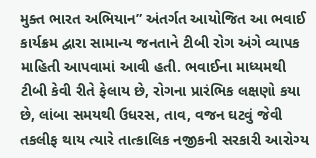મુક્ત ભારત અભિયાન” અંતર્ગત આયોજિત આ ભવાઈ કાર્યક્રમ દ્વારા સામાન્ય જનતાને ટીબી રોગ અંગે વ્યાપક માહિતી આપવામાં આવી હતી. ભવાઈના માધ્યમથી ટીબી કેવી રીતે ફેલાય છે, રોગના પ્રારંભિક લક્ષણો કયા છે, લાંબા સમયથી ઉધરસ, તાવ, વજન ઘટવું જેવી તકલીફ થાય ત્યારે તાત્કાલિક નજીકની સરકારી આરોગ્ય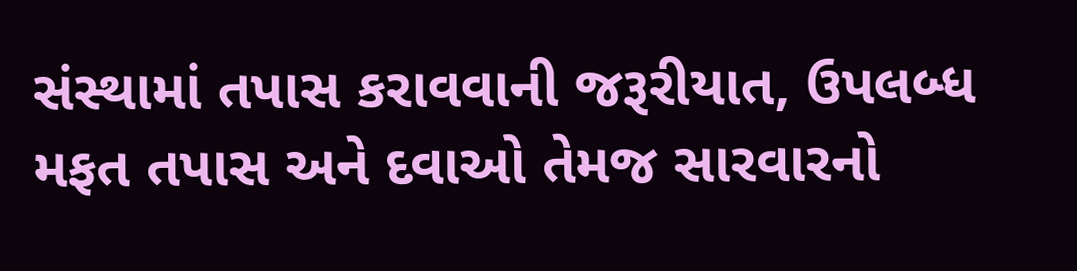સંસ્થામાં તપાસ કરાવવાની જરૂરીયાત, ઉપલબ્ધ મફત તપાસ અને દવાઓ તેમજ સારવારનો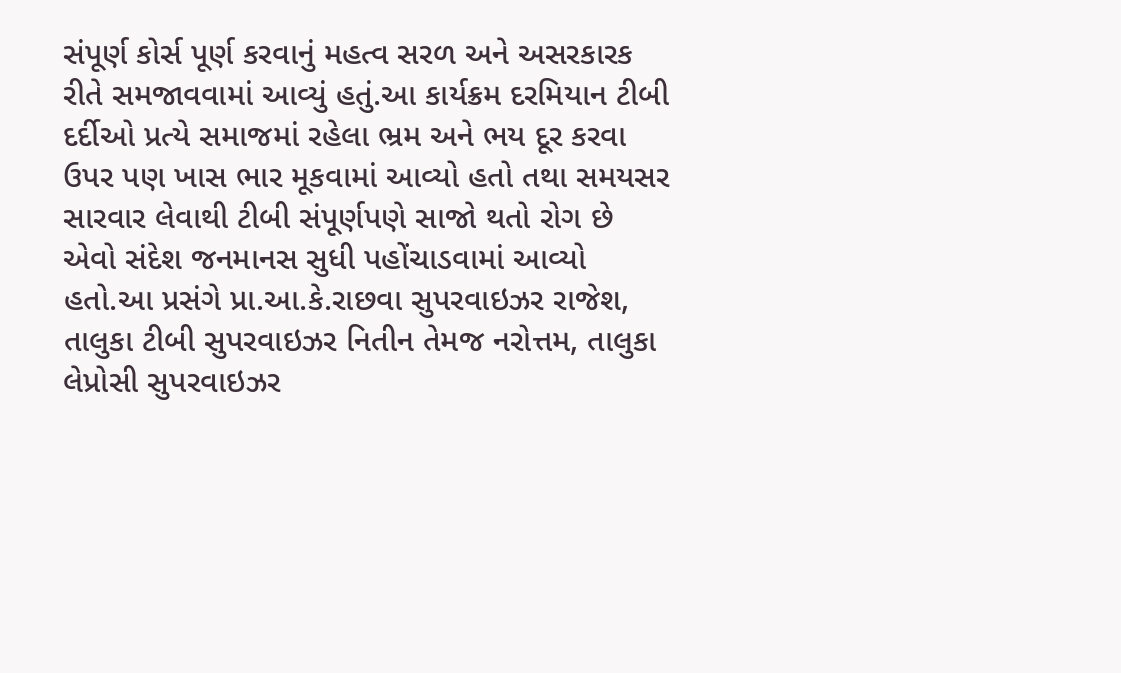સંપૂર્ણ કોર્સ પૂર્ણ કરવાનું મહત્વ સરળ અને અસરકારક રીતે સમજાવવામાં આવ્યું હતું.આ કાર્યક્રમ દરમિયાન ટીબી દર્દીઓ પ્રત્યે સમાજમાં રહેલા ભ્રમ અને ભય દૂર કરવા ઉપર પણ ખાસ ભાર મૂકવામાં આવ્યો હતો તથા સમયસર સારવાર લેવાથી ટીબી સંપૂર્ણપણે સાજો થતો રોગ છે એવો સંદેશ જનમાનસ સુધી પહોંચાડવામાં આવ્યો હતો.આ પ્રસંગે પ્રા.આ.કે.રાછવા સુપરવાઇઝર રાજેશ, તાલુકા ટીબી સુપરવાઇઝર નિતીન તેમજ નરોત્તમ, તાલુકા લેપ્રોસી સુપરવાઇઝર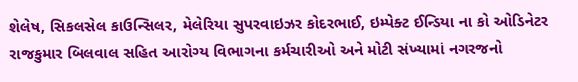શેલેષ, સિકલસેલ કાઉન્સિલર, મેલેરિયા સુપરવાઇઝર કોદરભાઈ, ઇમ્પેક્ટ ઈન્ડિયા ના કો ઓડિનેટર રાજકુમાર બિલવાલ સહિત આરોગ્ય વિભાગના કર્મચારીઓ અને મોટી સંખ્યામાં નગરજનો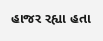હાજર રહ્યા હતા